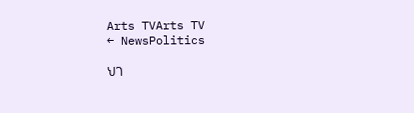Arts TVArts TV
← NewsPolitics

ህገ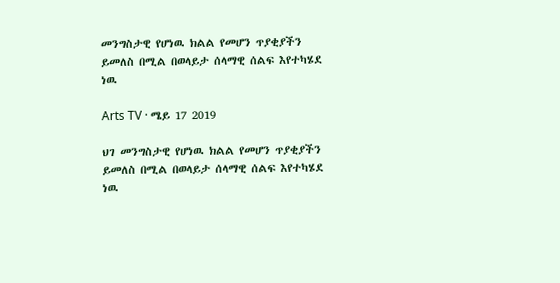መንግስታዊ የሆነዉ ክልል የመሆን ጥያቂያችን ይመለስ በሚል በወላይታ ሰላማዊ ሰልፍ እየተካሄደ ነዉ

Arts TV · ሜይ 17 2019

ህገ መንግስታዊ የሆነዉ ክልል የመሆን ጥያቂያችን ይመለስ በሚል በወላይታ ሰላማዊ ሰልፍ እየተካሄደ ነዉ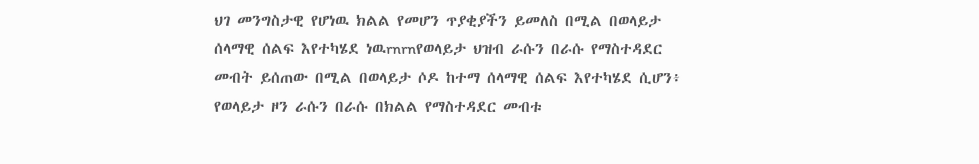ህገ መንግስታዊ የሆነዉ ክልል የመሆን ጥያቂያችን ይመለስ በሚል በወላይታ ሰላማዊ ሰልፍ እየተካሄደ ነዉrnrnየወላይታ ህዝብ ራሱን በራሱ የማስተዳደር መብት ይሰጠው በሚል በወላይታ ሶዶ ከተማ ሰላማዊ ሰልፍ እየተካሄደ ሲሆን፥ የወላይታ ዞን ራሱን በራሱ በክልል የማስተዳደር መብቱ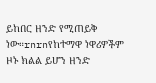ይከበር ዘንድ የሚጠይቅ ነው።rnrnየከተማዋ ነዋሪዎችም ዞኑ ክልል ይሆን ዘንድ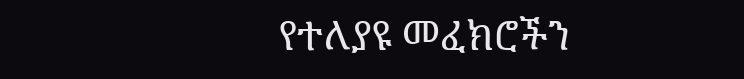የተለያዩ መፈክሮችን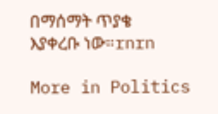በማሰማት ጥያቄ እያቀረቡ ነው።rnrn

More in Politics